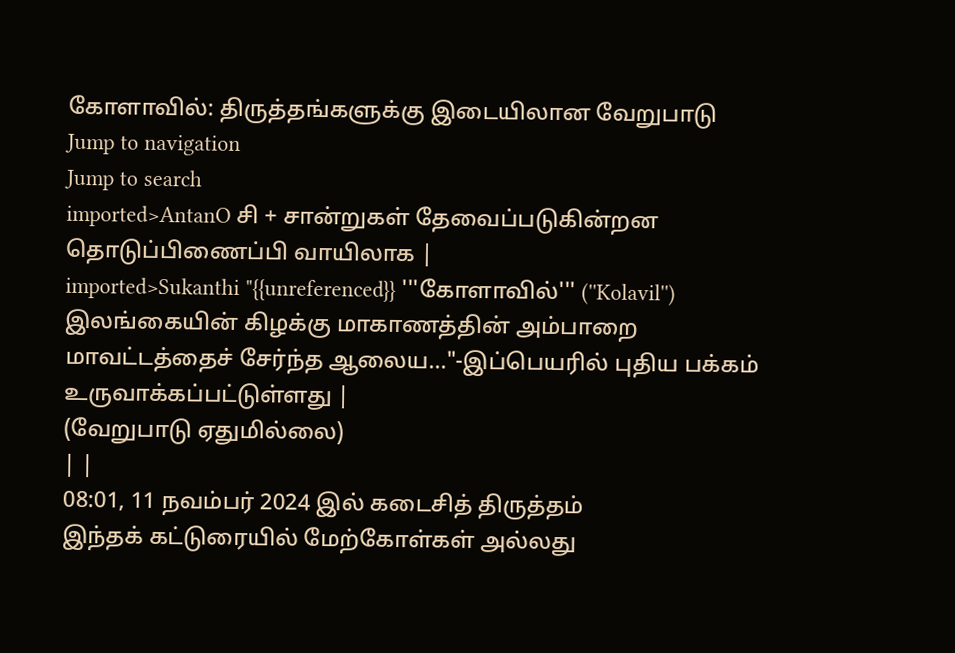கோளாவில்: திருத்தங்களுக்கு இடையிலான வேறுபாடு
Jump to navigation
Jump to search
imported>AntanO சி + சான்றுகள் தேவைப்படுகின்றன தொடுப்பிணைப்பி வாயிலாக |
imported>Sukanthi "{{unreferenced}} '''கோளாவில்''' (''Kolavil'') இலங்கையின் கிழக்கு மாகாணத்தின் அம்பாறை மாவட்டத்தைச் சேர்ந்த ஆலைய..."-இப்பெயரில் புதிய பக்கம் உருவாக்கப்பட்டுள்ளது |
(வேறுபாடு ஏதுமில்லை)
| |
08:01, 11 நவம்பர் 2024 இல் கடைசித் திருத்தம்
இந்தக் கட்டுரையில் மேற்கோள்கள் அல்லது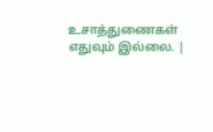உசாத்துணைகள் எதுவும் இல்லை. |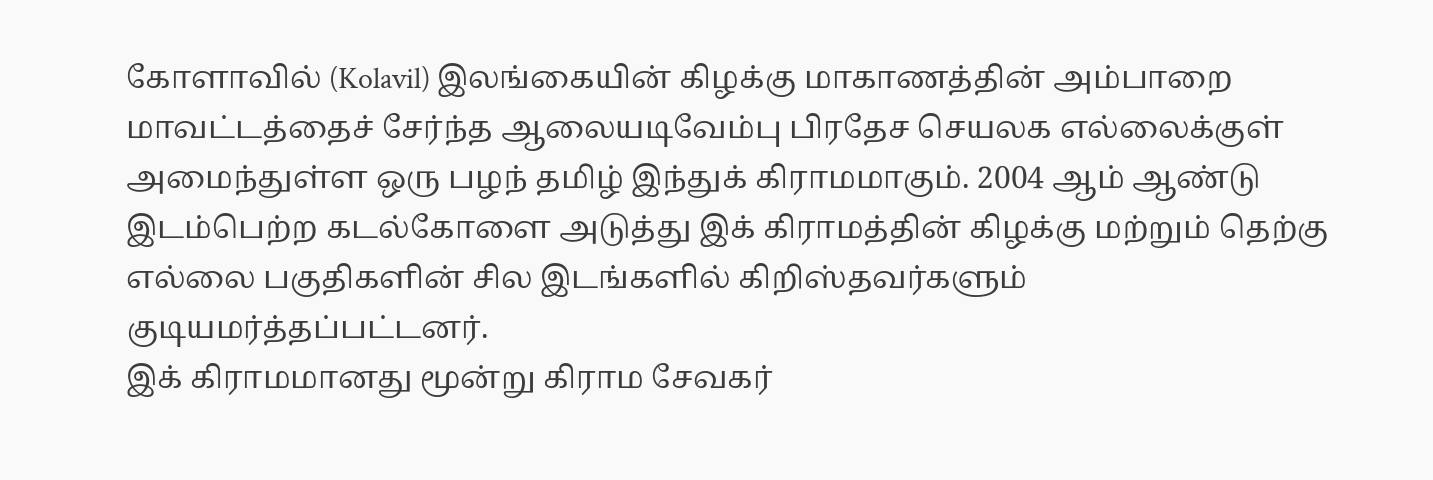கோளாவில் (Kolavil) இலங்கையின் கிழக்கு மாகாணத்தின் அம்பாறை மாவட்டத்தைச் சேர்ந்த ஆலையடிவேம்பு பிரதேச செயலக எல்லைக்குள் அமைந்துள்ள ஒரு பழந் தமிழ் இந்துக் கிராமமாகும். 2004 ஆம் ஆண்டு இடம்பெற்ற கடல்கோளை அடுத்து இக் கிராமத்தின் கிழக்கு மற்றும் தெற்கு எல்லை பகுதிகளின் சில இடங்களில் கிறிஸ்தவர்களும் குடியமர்த்தப்பட்டனர்.
இக் கிராமமானது மூன்று கிராம சேவகர்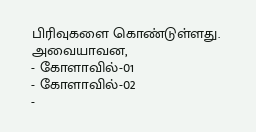பிரிவுகளை கொண்டுள்ளது. அவையாவன,
- கோளாவில்-01
- கோளாவில்-02
-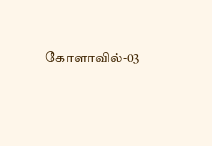கோளாவில்-03